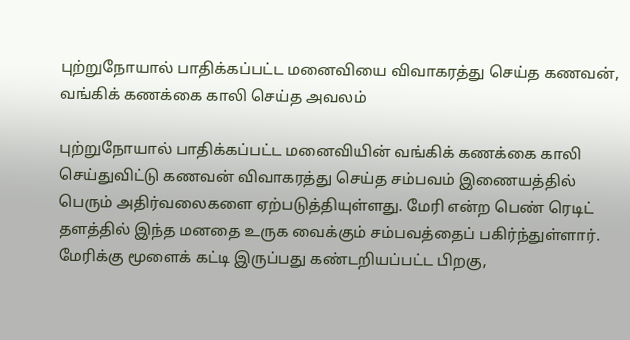புற்றுநோயால் பாதிக்கப்பட்ட மனைவியை விவாகரத்து செய்த கணவன், வங்கிக் கணக்கை காலி செய்த அவலம்

புற்றுநோயால் பாதிக்கப்பட்ட மனைவியின் வங்கிக் கணக்கை காலி செய்துவிட்டு கணவன் விவாகரத்து செய்த சம்பவம் இணையத்தில் பெரும் அதிர்வலைகளை ஏற்படுத்தியுள்ளது. மேரி என்ற பெண் ரெடிட் தளத்தில் இந்த மனதை உருக வைக்கும் சம்பவத்தைப் பகிர்ந்துள்ளார். மேரிக்கு மூளைக் கட்டி இருப்பது கண்டறியப்பட்ட பிறகு,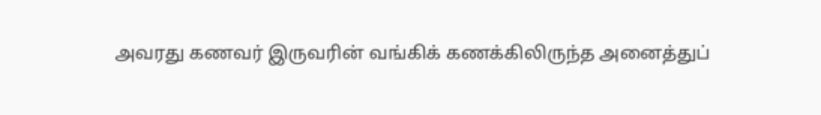அவரது கணவர் இருவரின் வங்கிக் கணக்கிலிருந்த அனைத்துப்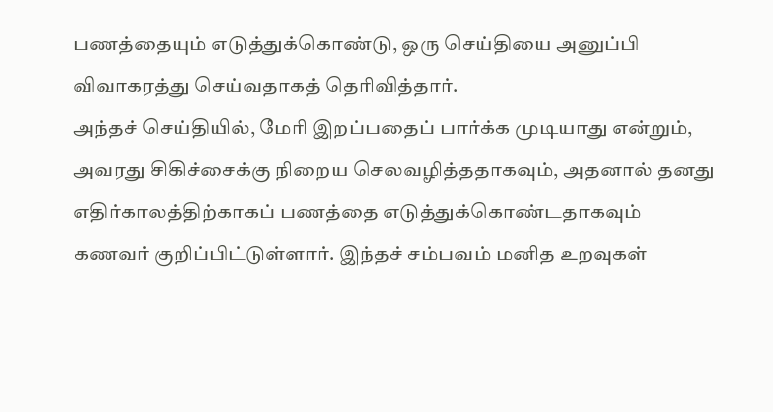பணத்தையும் எடுத்துக்கொண்டு, ஒரு செய்தியை அனுப்பி விவாகரத்து செய்வதாகத் தெரிவித்தார்.
அந்தச் செய்தியில், மேரி இறப்பதைப் பார்க்க முடியாது என்றும், அவரது சிகிச்சைக்கு நிறைய செலவழித்ததாகவும், அதனால் தனது எதிர்காலத்திற்காகப் பணத்தை எடுத்துக்கொண்டதாகவும் கணவர் குறிப்பிட்டுள்ளார். இந்தச் சம்பவம் மனித உறவுகள்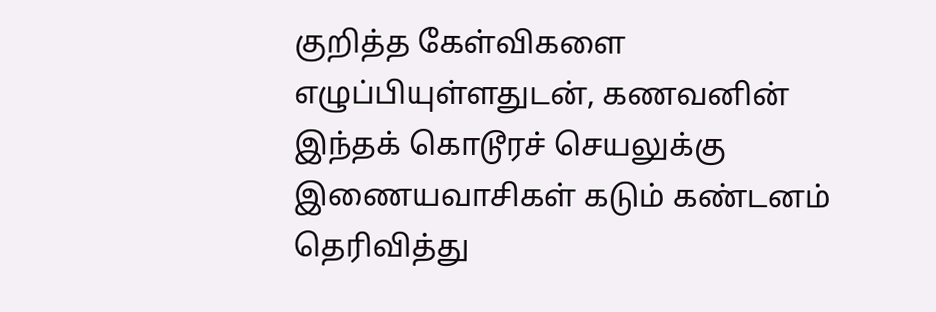குறித்த கேள்விகளை எழுப்பியுள்ளதுடன், கணவனின் இந்தக் கொடூரச் செயலுக்கு இணையவாசிகள் கடும் கண்டனம் தெரிவித்து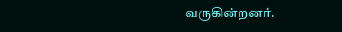வருகின்றனர்.